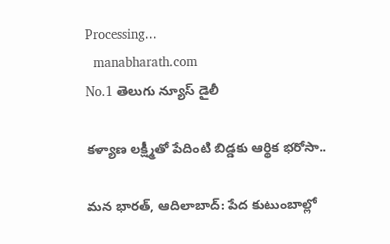Processing...
  manabharath.com
No.1 తెలుగు న్యూస్ డైలీ

కళ్యాణ లక్ష్మీతో పేదింటి బిడ్డకు ఆర్థిక భరోసా..

మన భారత్, ఆదిలాబాద్: పేద కుటుంబాల్లో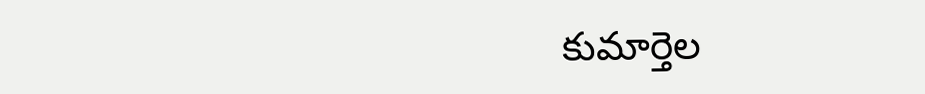కుమార్తెల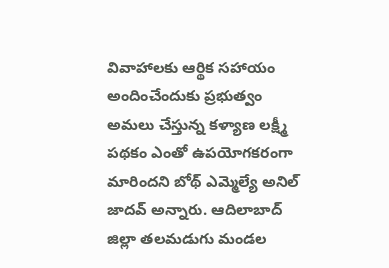వివాహాలకు ఆర్థిక సహాయం అందించేందుకు ప్రభుత్వం అమలు చేస్తున్న కళ్యాణ లక్ష్మీ పథకం ఎంతో ఉపయోగకరంగా మారిందని బోథ్ ఎమ్మెల్యే అనిల్ జాదవ్ అన్నారు. ఆదిలాబాద్ జిల్లా తలమడుగు మండల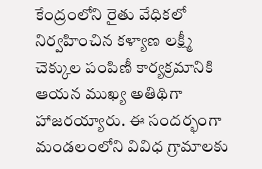కేంద్రంలోని రైతు వేధికలో నిర్వహించిన కళ్యాణ లక్ష్మీ చెక్కుల పంపిణీ కార్యక్రమానికి ఆయన ముఖ్య అతిథిగా హాజరయ్యారు. ఈ సందర్భంగా మండలంలోని వివిధ గ్రామాలకు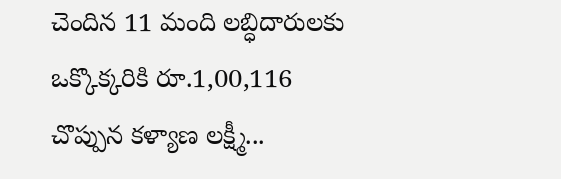చెందిన 11 మంది లబ్ధిదారులకు ఒక్కొక్కరికి రూ.1,00,116 చొప్పున కళ్యాణ లక్ష్మీ...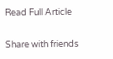Read Full Article

Share with friends